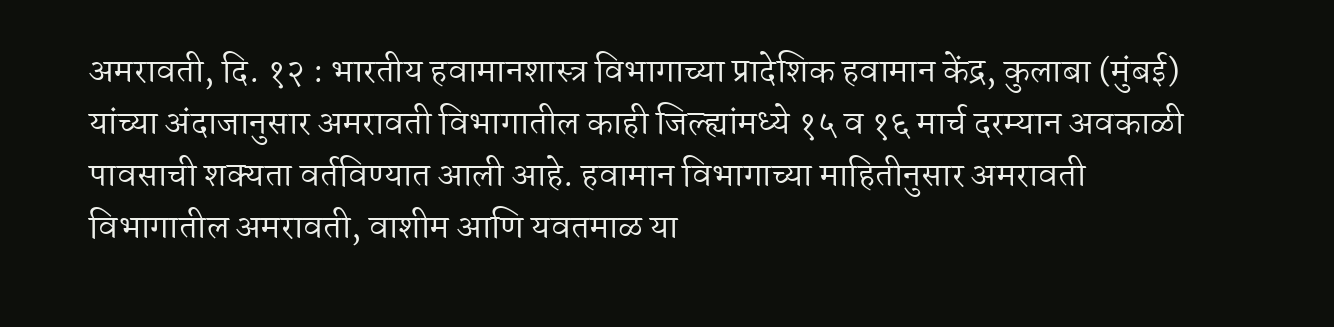अमरावती, दि. १२ : भारतीय हवामानशास्त्र विभागाच्या प्रादेशिक हवामान केंद्र, कुलाबा (मुंबई) यांच्या अंदाजानुसार अमरावती विभागातील काही जिल्ह्यांमध्ये १५ व १६ मार्च दरम्यान अवकाळी पावसाची शक्यता वर्तविण्यात आली आहे. हवामान विभागाच्या माहितीनुसार अमरावती विभागातील अमरावती, वाशीम आणि यवतमाळ या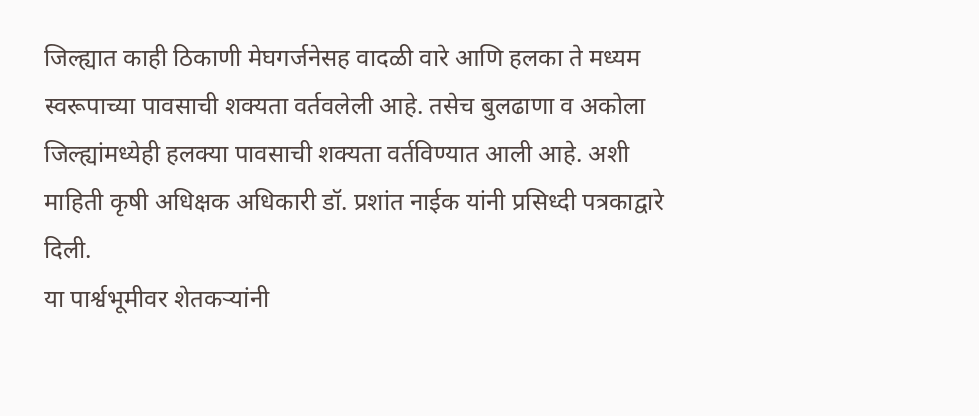जिल्ह्यात काही ठिकाणी मेघगर्जनेसह वादळी वारे आणि हलका ते मध्यम स्वरूपाच्या पावसाची शक्यता वर्तवलेली आहे. तसेच बुलढाणा व अकोला जिल्ह्यांमध्येही हलक्या पावसाची शक्यता वर्तविण्यात आली आहे. अशी माहिती कृषी अधिक्षक अधिकारी डॉ. प्रशांत नाईक यांनी प्रसिध्दी पत्रकाद्वारे दिली.
या पार्श्वभूमीवर शेतकऱ्यांनी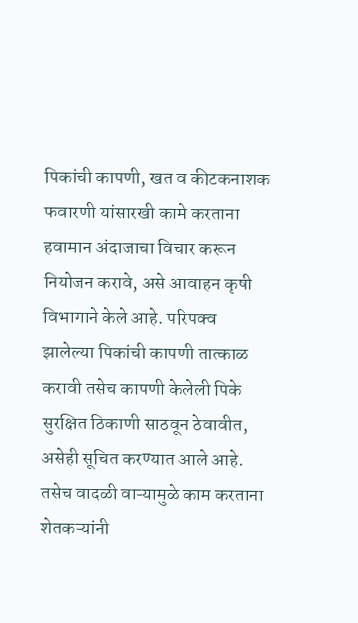पिकांची कापणी, खत व कीटकनाशक फवारणी यांसारखी कामे करताना हवामान अंदाजाचा विचार करून नियोजन करावे, असे आवाहन कृषी विभागाने केले आहे. परिपक्व झालेल्या पिकांची कापणी तात्काळ करावी तसेच कापणी केलेली पिके सुरक्षित ठिकाणी साठवून ठेवावीत, असेही सूचित करण्यात आले आहे.
तसेच वादळी वाऱ्यामुळे काम करताना शेतकऱ्यांनी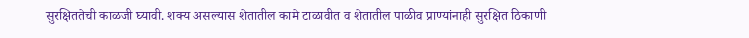सुरक्षिततेची काळजी घ्यावी. शक्य असल्यास शेतातील कामे टाळावीत व शेतातील पाळीव प्राण्यांनाही सुरक्षित ठिकाणी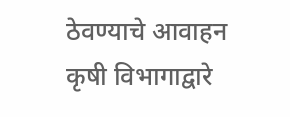ठेवण्याचे आवाहन कृषी विभागाद्वारे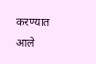करण्यात आले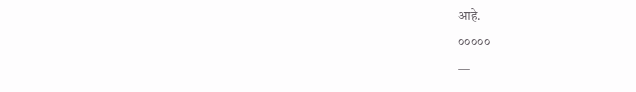आहे.
०००००
—